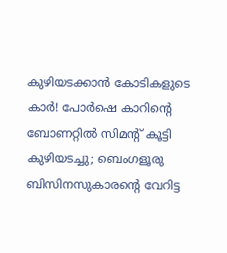കുഴിയടക്കാൻ കോടികളുടെ കാർ! പോർഷെ കാറിന്റെ ബോണറ്റിൽ സിമന്റ് കൂട്ടി കുഴിയടച്ചു; ബെംഗളൂരു ബിസിനസുകാരന്റെ വേറിട്ട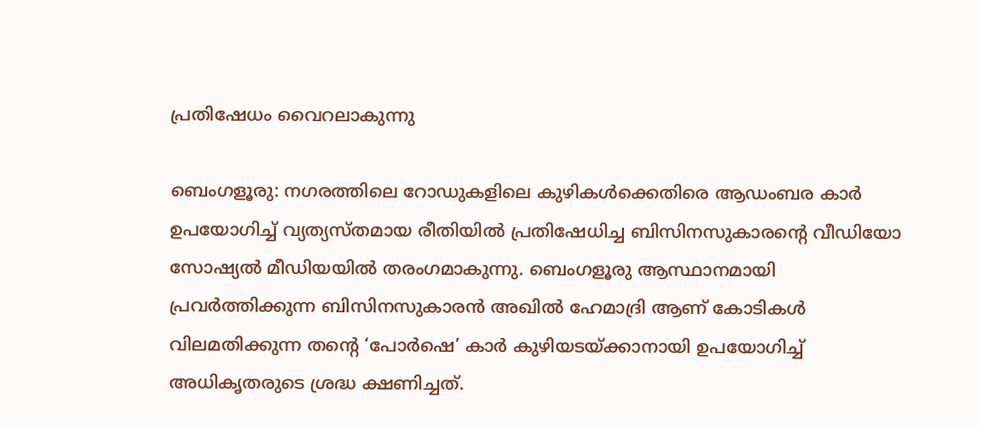പ്രതിഷേധം വൈറലാകുന്നു

ബെംഗളൂരു: നഗരത്തിലെ റോഡുകളിലെ കുഴികൾക്കെതിരെ ആഡംബര കാർ ഉപയോഗിച്ച് വ്യത്യസ്തമായ രീതിയിൽ പ്രതിഷേധിച്ച ബിസിനസുകാരന്റെ വീഡിയോ സോഷ്യൽ മീഡിയയിൽ തരംഗമാകുന്നു. ബെംഗളൂരു ആസ്ഥാനമായി പ്രവർത്തിക്കുന്ന ബിസിനസുകാരൻ അഖിൽ ഹേമാദ്രി ആണ് കോടികൾ വിലമതിക്കുന്ന തന്റെ ‘പോർഷെ’ കാർ കുഴിയടയ്ക്കാനായി ഉപയോഗിച്ച് അധികൃതരുടെ ശ്രദ്ധ ക്ഷണിച്ചത്.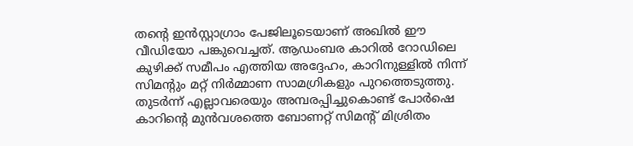തന്റെ ഇൻസ്റ്റാഗ്രാം പേജിലൂടെയാണ് അഖിൽ ഈ വീഡിയോ പങ്കുവെച്ചത്. ആഡംബര കാറിൽ റോഡിലെ കുഴിക്ക് സമീപം എത്തിയ അദ്ദേഹം, കാറിനുള്ളിൽ നിന്ന് സിമന്റും മറ്റ് നിർമ്മാണ സാമഗ്രികളും പുറത്തെടുത്തു. തുടർന്ന് എല്ലാവരെയും അമ്പരപ്പിച്ചുകൊണ്ട് പോർഷെ കാറിന്റെ മുൻവശത്തെ ബോണറ്റ് സിമന്റ് മിശ്രിതം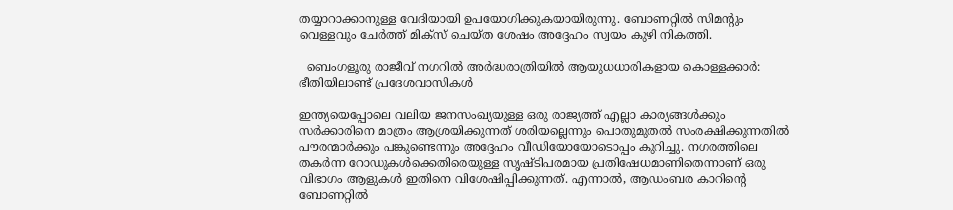തയ്യാറാക്കാനുള്ള വേദിയായി ഉപയോഗിക്കുകയായിരുന്നു. ബോണറ്റിൽ സിമന്റും വെള്ളവും ചേർത്ത് മിക്സ് ചെയ്ത ശേഷം അദ്ദേഹം സ്വയം കുഴി നികത്തി.

  ബെംഗളൂരു രാജീവ് നഗറിൽ അർദ്ധരാത്രിയിൽ ആയുധധാരികളായ കൊള്ളക്കാർ: ഭീതിയിലാണ്ട് പ്രദേശവാസികൾ

ഇന്ത്യയെപ്പോലെ വലിയ ജനസംഖ്യയുള്ള ഒരു രാജ്യത്ത് എല്ലാ കാര്യങ്ങൾക്കും സർക്കാരിനെ മാത്രം ആശ്രയിക്കുന്നത് ശരിയല്ലെന്നും പൊതുമുതൽ സംരക്ഷിക്കുന്നതിൽ പൗരന്മാർക്കും പങ്കുണ്ടെന്നും അദ്ദേഹം വീഡിയോയോടൊപ്പം കുറിച്ചു. നഗരത്തിലെ തകർന്ന റോഡുകൾക്കെതിരെയുള്ള സൃഷ്ടിപരമായ പ്രതിഷേധമാണിതെന്നാണ് ഒരു വിഭാഗം ആളുകൾ ഇതിനെ വിശേഷിപ്പിക്കുന്നത്. എന്നാൽ, ആഡംബര കാറിന്റെ ബോണറ്റിൽ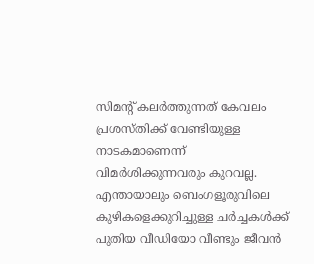സിമന്റ് കലർത്തുന്നത് കേവലം പ്രശസ്തിക്ക് വേണ്ടിയുള്ള നാടകമാണെന്ന് വിമർശിക്കുന്നവരും കുറവല്ല. എന്തായാലും ബെംഗളൂരുവിലെ കുഴികളെക്കുറിച്ചുള്ള ചർച്ചകൾക്ക് പുതിയ വീഡിയോ വീണ്ടും ജീവൻ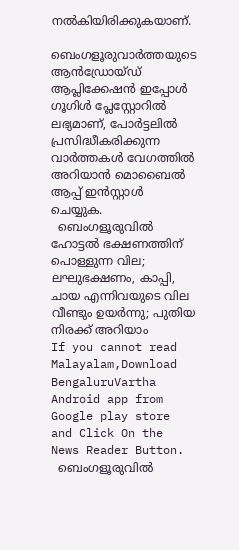നൽകിയിരിക്കുകയാണ്.

ബെംഗളൂരുവാർത്തയുടെ ആൻഡ്രോയ്ഡ് ആപ്ലിക്കേഷൻ ഇപ്പോൾ ഗൂഗിൾ പ്ലേസ്റ്റോറിൽ ലഭ്യമാണ്, പോർട്ടലിൽ പ്രസിദ്ധീകരിക്കുന്ന വാർത്തകൾ വേഗത്തിൽ അറിയാൻ മൊബൈൽ ആപ്പ് ഇൻസ്റ്റാൾ ചെയ്യുക.
  ബെംഗളൂരുവിൽ ഹോട്ടൽ ഭക്ഷണത്തിന് പൊള്ളുന്ന വില; ലഘുഭക്ഷണം, കാപ്പി, ചായ എന്നിവയുടെ വില വീണ്ടും ഉയർന്നു; പുതിയ നിരക്ക് അറിയാം
If you cannot read Malayalam,Download BengaluruVartha Android app from Google play store and Click On the News Reader Button.
  ബെംഗളൂരുവിൽ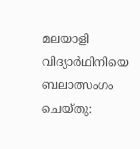മലയാളി വിദ്യാർഥിനിയെ ബലാത്സംഗം ചെയ്തു: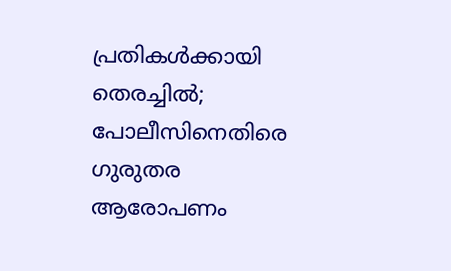പ്രതികൾക്കായി തെരച്ചിൽ; പോലീസിനെതിരെ ഗുരുതര ആരോപണം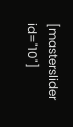[masterslider id="10"]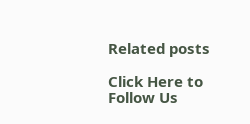Related posts

Click Here to Follow Us